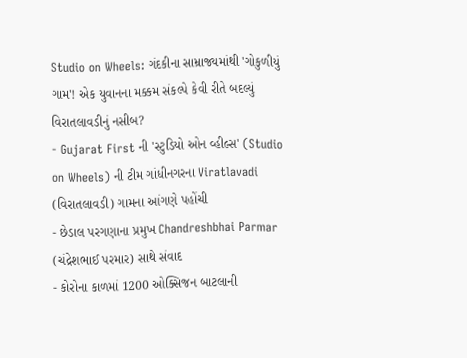Studio on Wheels: ગંદકીના સામ્રાજ્યમાંથી 'ગોકુળીયું ગામ'! એક યુવાનના મક્કમ સંકલ્પે કેવી રીતે બદલ્યું વિરાતલાવડીનું નસીબ?
- Gujarat First ની 'સ્ટુડિયો ઓન વ્હીલ્સ' (Studio on Wheels) ની ટીમ ગાંધીનગરના Viratlavadi (વિરાતલાવડી) ગામના આંગણે પહોંચી
- છેડાલ પરગણાના પ્રમુખ Chandreshbhai Parmar (ચંદ્રેશભાઈ પરમાર) સાથે સંવાદ
- કોરોના કાળમાં 1200 ઓક્સિજન બાટલાની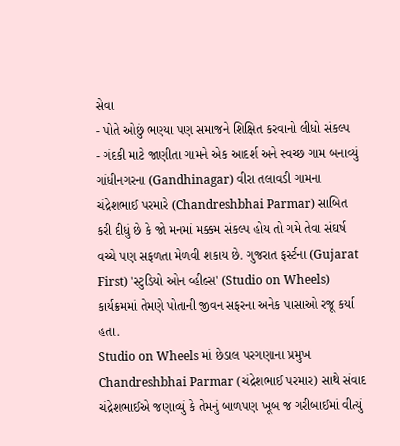સેવા
- પોતે ઓછું ભણ્યા પણ સમાજને શિક્ષિત કરવાનો લીધો સંકલ્પ
- ગંદકી માટે જાણીતા ગામને એક આદર્શ અને સ્વચ્છ ગામ બનાવ્યું
ગાંધીનગરના (Gandhinagar) વીરા તલાવડી ગામના ચંદ્રેશભાઈ પરમારે (Chandreshbhai Parmar) સાબિત કરી દીધું છે કે જો મનમાં મક્કમ સંકલ્પ હોય તો ગમે તેવા સંઘર્ષ વચ્ચે પણ સફળતા મેળવી શકાય છે. ગુજરાત ફર્સ્ટના (Gujarat First) 'સ્ટુડિયો ઓન વ્હીલ્સ' (Studio on Wheels) કાર્યક્રમમાં તેમણે પોતાની જીવન સફરના અનેક પાસાઓ રજૂ કર્યા હતા.
Studio on Wheels માં છેડાલ પરગણાના પ્રમુખ Chandreshbhai Parmar (ચંદ્રેશભાઈ પરમાર) સાથે સંવાદ
ચંદ્રેશભાઈએ જણાવ્યું કે તેમનું બાળપણ ખૂબ જ ગરીબાઈમાં વીત્યું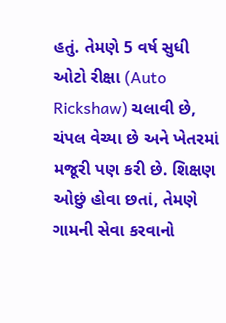હતું. તેમણે 5 વર્ષ સુધી ઓટો રીક્ષા (Auto Rickshaw) ચલાવી છે, ચંપલ વેચ્યા છે અને ખેતરમાં મજૂરી પણ કરી છે. શિક્ષણ ઓછું હોવા છતાં, તેમણે ગામની સેવા કરવાનો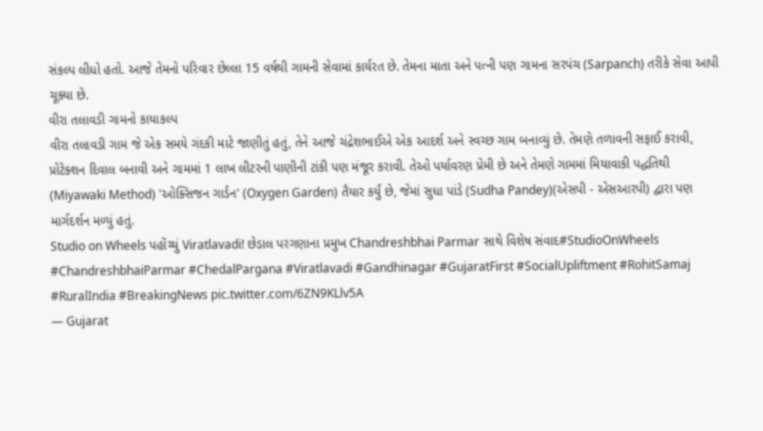સંકલ્પ લીધો હતો. આજે તેમનો પરિવાર છેલ્લા 15 વર્ષથી ગામની સેવામાં કાર્યરત છે. તેમના માતા અને પત્ની પણ ગામના સરપંચ (Sarpanch) તરીકે સેવા આપી ચૂક્યા છે.
વીરા તલાવડી ગામનો કાયાકલ્પ
વીરા તલાવડી ગામ જે એક સમયે ગંદકી માટે જાણીતું હતું, તેને આજે ચંદ્રેશભાઈએ એક આદર્શ અને સ્વચ્છ ગામ બનાવ્યું છે. તેમણે તળાવની સફાઈ કરાવી, પ્રોટેક્શન દિવાલ બનાવી અને ગામમાં 1 લાખ લીટરની પાણીની ટાંકી પણ મંજૂર કરાવી. તેઓ પર્યાવરણ પ્રેમી છે અને તેમણે ગામમાં મિયાવાકી પદ્ધતિથી (Miyawaki Method) 'ઓક્સિજન ગાર્ડન' (Oxygen Garden) તૈયાર કર્યું છે, જેમાં સુધા પાંડે (Sudha Pandey)(એસપી - એસઆરપી) દ્વારા પણ માર્ગદર્શન મળ્યું હતું.
Studio on Wheels પહોંચ્યું Viratlavadi! છેડાલ પરગણાના પ્રમુખ Chandreshbhai Parmar સાથે વિશેષ સંવાદ#StudioOnWheels #ChandreshbhaiParmar #ChedalPargana #Viratlavadi #Gandhinagar #GujaratFirst #SocialUpliftment #RohitSamaj #RuralIndia #BreakingNews pic.twitter.com/6ZN9KLlv5A
— Gujarat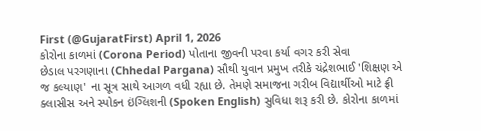First (@GujaratFirst) April 1, 2026
કોરોના કાળમાં (Corona Period) પોતાના જીવની પરવા કર્યા વગર કરી સેવા
છેડાલ પરગણાના (Chhedal Pargana) સૌથી યુવાન પ્રમુખ તરીકે ચંદ્રેશભાઈ 'શિક્ષણ એ જ કલ્યાણ' ના સૂત્ર સાથે આગળ વધી રહ્યા છે. તેમણે સમાજના ગરીબ વિદ્યાર્થીઓ માટે ફ્રી ક્લાસીસ અને સ્પોકન ઇંગ્લિશની (Spoken English) સુવિધા શરૂ કરી છે. કોરોના કાળમાં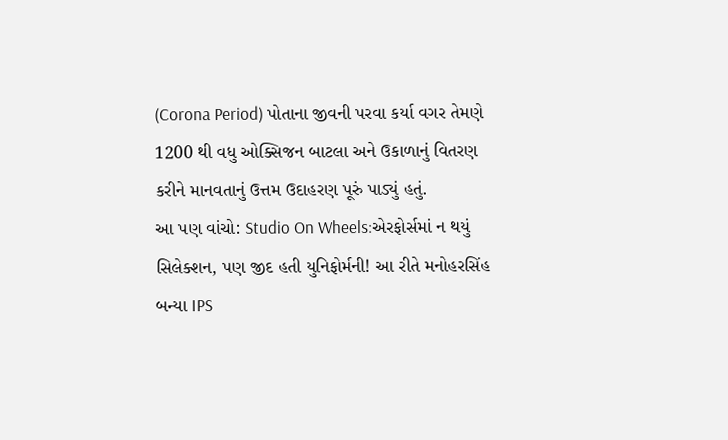(Corona Period) પોતાના જીવની પરવા કર્યા વગર તેમણે 1200 થી વધુ ઓક્સિજન બાટલા અને ઉકાળાનું વિતરણ કરીને માનવતાનું ઉત્તમ ઉદાહરણ પૂરું પાડ્યું હતું.
આ પણ વાંચો: Studio On Wheels:એરફોર્સમાં ન થયું સિલેક્શન, પણ જીદ હતી યુનિફોર્મની! આ રીતે મનોહરસિંહ બન્યા IPS